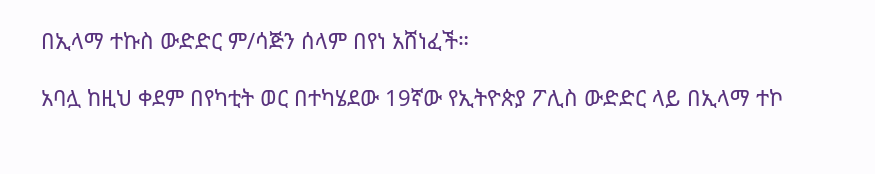በኢላማ ተኩስ ውድድር ም/ሳጅን ሰላም በየነ አሸነፈች።

አባሏ ከዚህ ቀደም በየካቲት ወር በተካሄደው 19ኛው የኢትዮጵያ ፖሊስ ውድድር ላይ በኢላማ ተኮ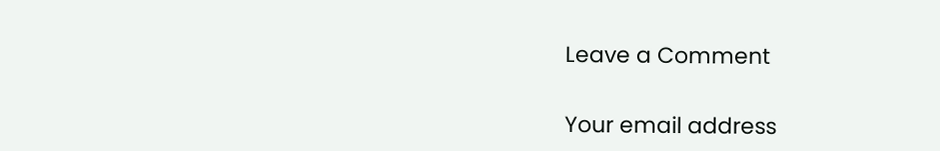Leave a Comment

Your email address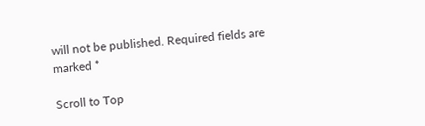will not be published. Required fields are marked *

Scroll to Top